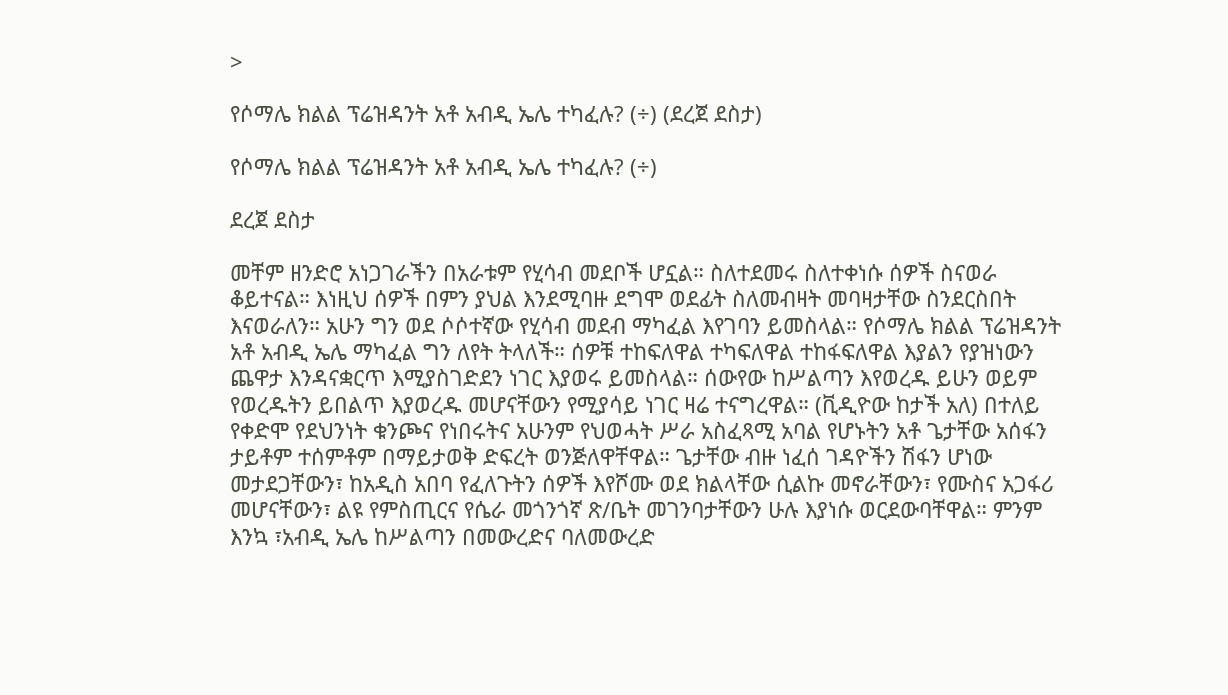>

የሶማሌ ክልል ፕሬዝዳንት አቶ አብዲ ኤሌ ተካፈሉ? (÷) (ደረጀ ደስታ)

የሶማሌ ክልል ፕሬዝዳንት አቶ አብዲ ኤሌ ተካፈሉ? (÷)

ደረጀ ደስታ

መቸም ዘንድሮ አነጋገራችን በአራቱም የሂሳብ መደቦች ሆኗል። ስለተደመሩ ስለተቀነሱ ሰዎች ስናወራ ቆይተናል። እነዚህ ሰዎች በምን ያህል እንደሚባዙ ደግሞ ወደፊት ስለመብዛት መባዛታቸው ስንደርስበት እናወራለን። አሁን ግን ወደ ሶሶተኛው የሂሳብ መደብ ማካፈል እየገባን ይመስላል። የሶማሌ ክልል ፕሬዝዳንት አቶ አብዲ ኤሌ ማካፈል ግን ለየት ትላለች። ሰዎቹ ተከፍለዋል ተካፍለዋል ተከፋፍለዋል እያልን የያዝነውን ጨዋታ እንዳናቋርጥ እሚያስገድደን ነገር እያወሩ ይመስላል። ሰውየው ከሥልጣን እየወረዱ ይሁን ወይም የወረዱትን ይበልጥ እያወረዱ መሆናቸውን የሚያሳይ ነገር ዛሬ ተናግረዋል። (ቪዲዮው ከታች አለ) በተለይ የቀድሞ የደህንነት ቁንጮና የነበሩትና አሁንም የህወሓት ሥራ አስፈጻሚ አባል የሆኑትን አቶ ጌታቸው አሰፋን ታይቶም ተሰምቶም በማይታወቅ ድፍረት ወንጅለዋቸዋል። ጌታቸው ብዙ ነፈሰ ገዳዮችን ሽፋን ሆነው መታደጋቸውን፣ ከአዲስ አበባ የፈለጉትን ሰዎች እየሾሙ ወደ ክልላቸው ሲልኩ መኖራቸውን፣ የሙስና አጋፋሪ መሆናቸውን፣ ልዩ የምስጢርና የሴራ መጎንጎኛ ጽ/ቤት መገንባታቸውን ሁሉ እያነሱ ወርደውባቸዋል። ምንም እንኳ ፣አብዲ ኤሌ ከሥልጣን በመውረድና ባለመውረድ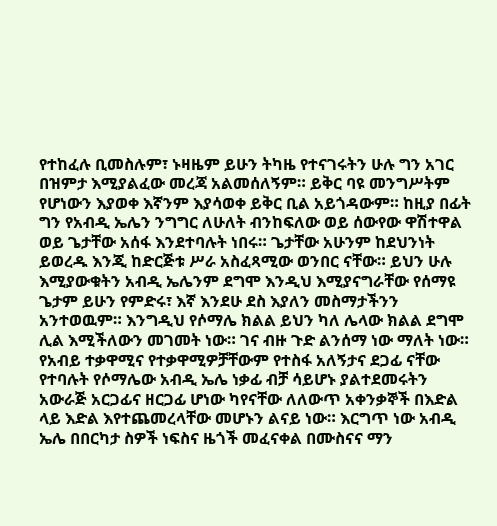የተከፈሉ ቢመስሉም፣ ኑዛዜም ይሁን ትካዜ የተናገሩትን ሁሉ ግን አገር በዝምታ እሚያልፈው መረጃ አልመሰለኝም። ይቅር ባዩ መንግሥትም የሆነውን እያወቀ እኛንም እያሳወቀ ይቅር ቢል አይጎዳውም። ከዚያ በፊት ግን የአብዲ ኤሌን ንግግር ለሁለት ብንከፍለው ወይ ሰውየው ዋሽተዋል ወይ ጌታቸው አሰፋ እንደተባሉት ነበሩ። ጌታቸው አሁንም ከደህንነት ይወረዱ እንጂ ከድርጅቱ ሥራ አስፈጻሚው ወንበር ናቸው። ይህን ሁሉ እሚያውቁትን አብዲ ኤሌንም ደግሞ እንዲህ እሚያናግራቸው የሰማዩ ጌታም ይሁን የምድሩ፣ እኛ እንደሁ ደስ እያለን መስማታችንን አንተወዉም። እንግዲህ የሶማሌ ክልል ይህን ካለ ሌላው ክልል ደግሞ ሊል እሚችለውን መገመት ነው። ገና ብዙ ጉድ ልንሰማ ነው ማለት ነው። የአብይ ተቃዋሚና የተቃዋሚዎቻቸውም የተስፋ አለኝታና ደጋፊ ናቸው የተባሉት የሶማሌው አብዲ ኤሌ ነቃፊ ብቻ ሳይሆኑ ያልተደመሩትን አውራጅ አርጋፊና ዘርጋፊ ሆነው ካየናቸው ለለውጥ አቀንቃኞች በእድል ላይ እድል እየተጨመረላቸው መሆኑን ልናይ ነው። እርግጥ ነው አብዲ ኤሌ በበርካታ ስዎች ነፍስና ዜጎች መፈናቀል በሙስናና ማን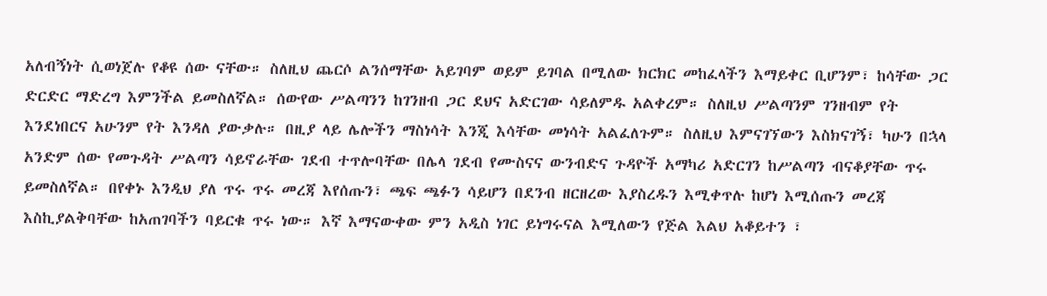አለብኝነት ሲወነጀሉ የቆዩ ሰው ናቸው። ስለዚህ ጨርሶ ልንሰማቸው አይገባም ወይም ይገባል በሚለው ክርክር መከፈላችን እማይቀር ቢሆንም፣ ከሳቸው ጋር ድርድር ማድረግ እምንችል ይመስለኛል። ሰውየው ሥልጣንን ከገንዘብ ጋር ደህና አድርገው ሳይለምዱ አልቀረም። ስለዚህ ሥልጣንም ገንዘብም የት እንደነበርና አሁንም የት እንዳለ ያውቃሉ። በዚያ ላይ ሌሎችን ማስነሳት እንጂ እሳቸው መነሳት አልፈለጉም። ስለዚህ እምናገኘውን እስክናገኝ፣ ካሁን በኋላ አንድም ሰው የመጉዳት ሥልጣን ሳይኖራቸው ገደብ ተጥሎባቸው በሌላ ገደብ የሙስናና ውንብድና ጉዳዮች አማካሪ አድርገን ከሥልጣን ብናቆያቸው ጥሩ ይመስለኛል። በየቀኑ እንዲህ ያለ ጥሩ ጥሩ መረጃ እየሰጡን፣ ጫፍ ጫፉን ሳይሆን በደንብ ዘርዘረው እያስረዱን እሚቀጥሉ ከሆነ እሚሰጡን መረጃ እስኪያልቅባቸው ከአጠገባችን ባይርቁ ጥሩ ነው። እኛ እማናውቀው ምን አዲስ ነገር ይነግሩናል እሚለውን የጅል እልህ አቆይተን ፣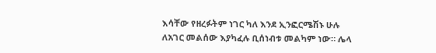እሳቸው የዘረፉትም ነገር ካለ እንደ ኢንፎርሜሽኑ ሁሉ ለአገር መልሰው እያካፈሉ ቢሰነብቱ መልካም ነው። ሌላ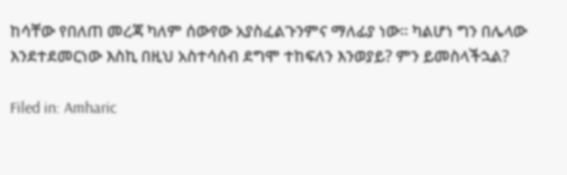ከሳቸው የበለጠ መረጃ ካለም ሰውየው አያስፈልጉንምና ማለፊያ ነው። ካልሆነ ግን በሌላው እንደተደመርነው እስኪ በዚህ አስተሳሰብ ደግሞ ተከፍለን እንወያይ? ምን ይመስላችኋል?

Filed in: Amharic